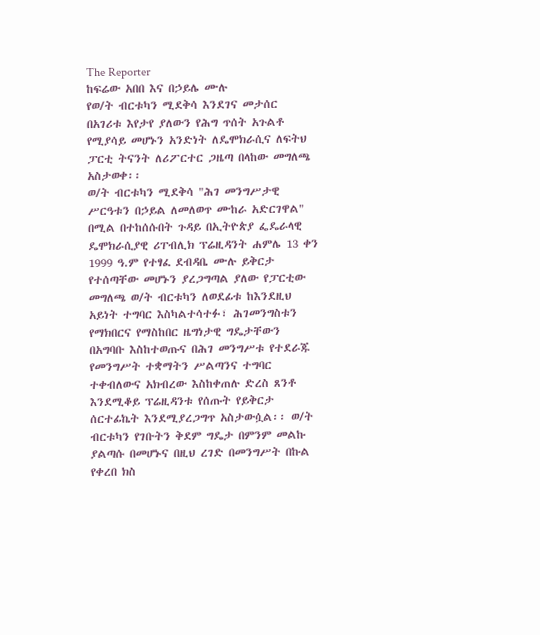The Reporter
ከፍሬው አበበ እና በኃይሌ ሙሉ
የወ/ት ብርቱካን ሚደቅሳ እንደገና መታሰር በአገሪቱ እየታየ ያለውን የሕግ ጥሰት አጉልቶ የሚያሳይ መሆኑን አንድነት ለዴሞክራሲና ለፍትህ ፓርቲ ትናንት ለሪፖርተር ጋዜጣ በላከው መግለጫ አስታወቀ፡፡
ወ/ት ብርቱካን ሚደቅሳ "ሕገ መንግሥታዊ ሥርዓቱን በኃይል ለመለወጥ ሙከራ አድርገዋል" በሚል በተከሰሱበት ጉዳይ በኢትዮጵያ ፌዴራላዊ ዴሞክራሲያዊ ሪፐብሊክ ፕሬዚዳንት ሐምሌ 13 ቀን 1999 ዓ.ም የተፃፈ ደብዳቤ ሙሉ ይቅርታ የተሰጣቸው መሆኑን ያረጋግጣል ያለው የፓርቲው መግለጫ ወ/ት ብርቱካን ለወደፊቱ ከእንደዚህ አይነት ተግባር እስካልተሳተፉ፣ ሕገመንግስቱን የማክበርና የማስከበር ዜግነታዊ ግዴታቸውን በአግባቡ እስከተወጡና በሕገ መንግሥቱ የተደራጁ የመንግሥት ተቋማትን ሥልጣንና ተግባር ተቀብለውና አክብረው እስከቀጠሉ ድረስ ጸንቶ እንደሚቆይ ፕሬዚዳንቱ የሰጡት የይቅርታ ሰርተፊኬት እንደሚያረጋግጥ አስታውሷል፡፡ ወ/ት ብርቱካን የገቡትን ቅደም ግዴታ በምንም መልኩ ያልጣሱ በመሆኑና በዚህ ረገድ በመንግሥት በኩል የቀረበ ክስ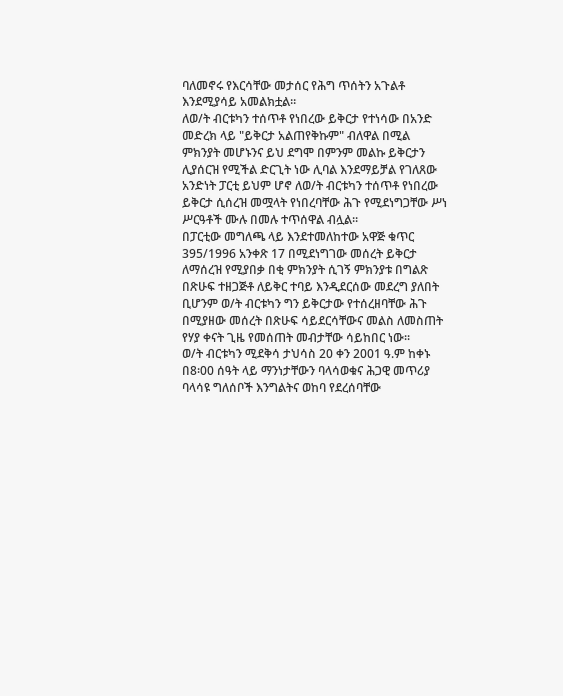ባለመኖሩ የእርሳቸው መታሰር የሕግ ጥሰትን አጉልቶ እንደሚያሳይ አመልክቷል፡፡
ለወ/ት ብርቱካን ተሰጥቶ የነበረው ይቅርታ የተነሳው በአንድ መድረክ ላይ "ይቅርታ አልጠየቅኩም" ብለዋል በሚል ምክንያት መሆኑንና ይህ ደግሞ በምንም መልኩ ይቅርታን ሊያሰርዝ የሚችል ድርጊት ነው ሊባል እንደማይቻል የገለጸው አንድነት ፓርቲ ይህም ሆኖ ለወ/ት ብርቱካን ተሰጥቶ የነበረው ይቅርታ ሲሰረዝ መሟላት የነበረባቸው ሕጉ የሚደነግጋቸው ሥነ ሥርዓቶች ሙሉ በመሉ ተጥሰዋል ብሏል፡፡
በፓርቲው መግለጫ ላይ እንደተመለከተው አዋጅ ቁጥር 395/1996 አንቀጽ 17 በሚደነግገው መሰረት ይቅርታ ለማሰረዝ የሚያበቃ በቂ ምክንያት ሲገኝ ምክንያቱ በግልጽ በጽሁፍ ተዘጋጅቶ ለይቅር ተባይ እንዲደርሰው መደረግ ያለበት ቢሆንም ወ/ት ብርቱካን ግን ይቅርታው የተሰረዘባቸው ሕጉ በሚያዘው መሰረት በጽሁፍ ሳይደርሳቸውና መልስ ለመስጠት የሃያ ቀናት ጊዜ የመሰጠት መብታቸው ሳይከበር ነው፡፡
ወ/ት ብርቱካን ሚደቅሳ ታህሳስ 20 ቀን 2001 ዓ.ም ከቀኑ በ8፡00 ሰዓት ላይ ማንነታቸውን ባላሳወቁና ሕጋዊ መጥሪያ ባላሳዩ ግለሰቦች እንግልትና ወከባ የደረሰባቸው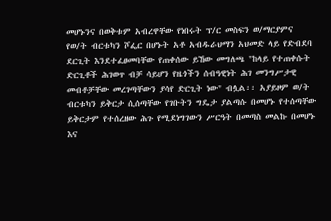መሆኑንና በወቅቱም አብረዋቸው የነበሩት ፕ/ር መስፍን ወ/ማርያምና የወ/ት ብርቱካን ሾፌር በሆኑት አቶ አብዱራህማን አህመድ ላይ የድብደባ ደርጊት እንደተፈፀመባቸው የጠቀሰው ይኸው መግለጫ "ከላይ የተጠቀሱት ድርጊቶች ሕገወጥ ብቻ ሳይሆን የዜጎችን ሰብዓዊነት ሕገ መንግሥታዊ መብቶቻቸው መረገጣቸውን ያሳየ ድርጊት ነው" ብሏል፡፡ አያይዞም ወ/ት ብርቱካን ይቅርታ ሲሰጣቸው የገቡትን ግዴታ ያልጣሱ በመሆኑ የተሰጣቸው ይቅርታም የተሰረዘው ሕጉ የሚደነግገውን ሥርዓት በመጣስ መልኩ በመሆኑ እና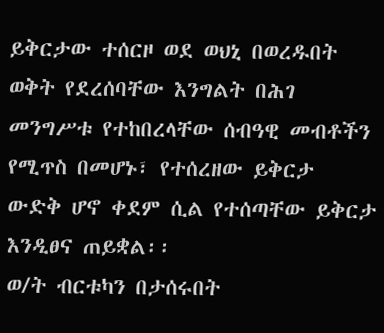ይቅርታው ተሰርዞ ወደ ወህኒ በወረዱበት ወቅት የደረሰባቸው እንግልት በሕገ መንግሥቱ የተከበረላቸው ሰብዓዊ መብቶችን የሚጥስ በመሆኑ፣ የተሰረዘው ይቅርታ ውድቅ ሆኖ ቀደም ሲል የተሰጣቸው ይቅርታ እንዲፀና ጠይቋል፡፡
ወ/ት ብርቱካን በታሰሩበት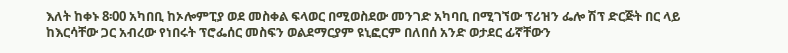እለት ከቀኑ 8፡00 አካበቢ ከኦሎምፒያ ወደ መስቀል ፍላወር በሚወስደው መንገድ አካባቢ በሚገኘው ፕሪዝን ፌሎ ሽፕ ድርጅት በር ላይ ከእርሳቸው ጋር አብረው የነበሩት ፕሮፌሰር መስፍን ወልደማርያም ዩኒፎርም በለበሰ አንድ ወታደር ፊኛቸውን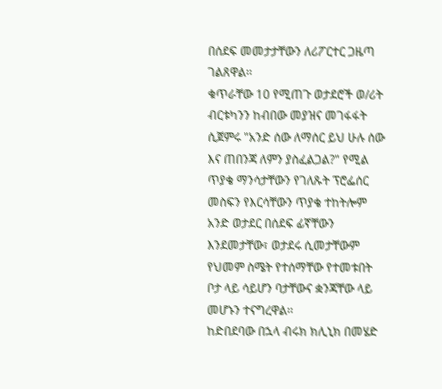በሰደፍ መመታታቸውን ለሪፖርተር ጋዜጣ ገልጸዋል፡፡
ቁጥራቸው 10 የሚጠጉ ወታደሮች ወ/ሪት ብርቱካንን ከብበው መያዝና መገፋፋት ሲጀምሩ "አንድ ሰው ለማሰር ይህ ሁሉ ሰው እና ጠበንጃ ለምን ያስፈልጋል?" የሚል ጥያቄ ማንሳታቸውን የገለጹት ፕሮፌሰር መስፍን የእርሳቸውን ጥያቄ ተከትሎም አንድ ወታደር በሰደፍ ፊኛቸውን እንደመታቸው፣ ወታደሩ ሲመታቸውም የህመም ስሜት የተሰማቸው የተመቱበት ቦታ ላይ ሳይሆን ባታቸውና ቋንጃቸው ላይ መሆኑን ተናግረዋል፡፡
ከድበደባው በኋላ ብሩክ ክሊኒክ በመሄድ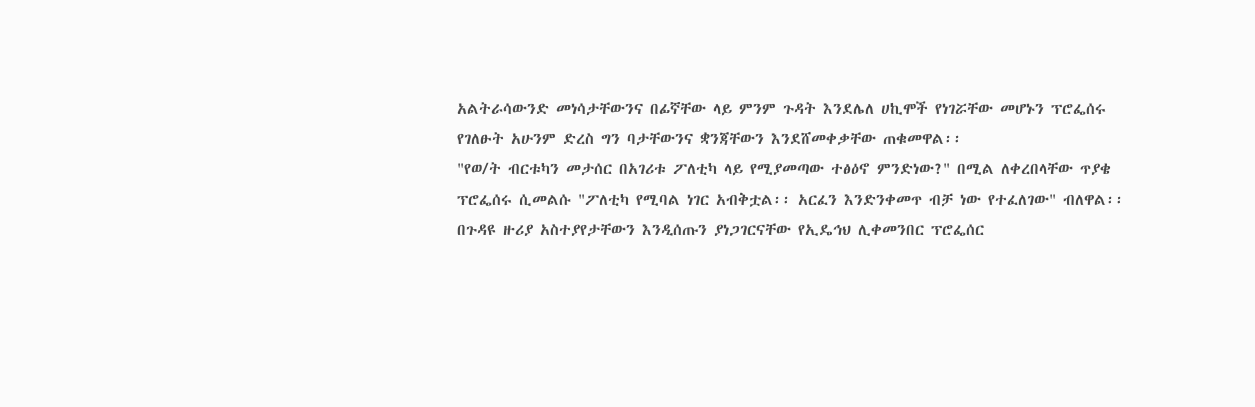አልትራሳውንድ መነሳታቸውንና በፊኛቸው ላይ ምንም ጉዳት እንደሌለ ሀኪሞች የነገሯቸው መሆኑን ፕሮፌሰሩ የገለፁት አሁንም ድረስ ግን ባታቸውንና ቋንጃቸውን እንደሸመቀቃቸው ጠቁመዋል፡፡
"የወ/ት ብርቱካን መታሰር በአገሪቱ ፖለቲካ ላይ የሚያመጣው ተፅዕኖ ምንድነው?" በሚል ለቀረበላቸው ጥያቄ ፕሮፌሰሩ ሲመልሱ "ፖለቲካ የሚባል ነገር አብቅቷል፡፡ አርፈን እንድንቀመጥ ብቻ ነው የተፈለገው" ብለዋል፡፡
በጉዳዩ ዙሪያ አስተያየታቸውን እንዲሰጡን ያነጋገርናቸው የኢዴኅህ ሊቀመንበር ፕሮፌሰር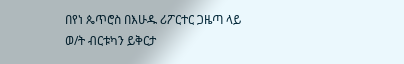በየነ ጴጥሮስ በእሁዱ ሪፖርተር ጋዜጣ ላይ ወ/ት ብርቱካን ይቅርታ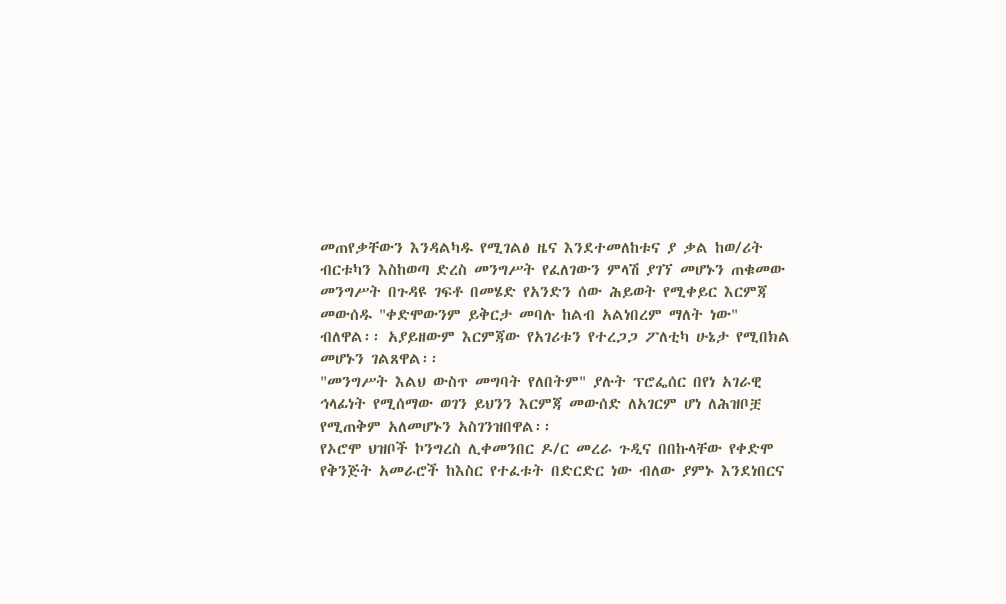መጠየቃቸውን እንዳልካዱ የሚገልፅ ዜና እንደተመለከቱና ያ ቃል ከወ/ሪት ብርቱካን እስከወጣ ድረስ መንግሥት የፈለገውን ምላሽ ያገኘ መሆኑን ጠቁመው መንግሥት በጉዳዩ ገፍቶ በመሄድ የአንድን ሰው ሕይወት የሚቀይር እርምጃ መውሰዱ "ቀድሞውንም ይቅርታ መባሉ ከልብ አልነበረም ማለት ነው" ብለዋል፡፡ አያይዘውም እርምጃው የአገሪቱን የተረጋጋ ፖለቲካ ሁኔታ የሚበክል መሆኑን ገልጸዋል፡፡
"መንግሥት እልህ ውስጥ መግባት የለበትም" ያሉት ፕሮፌሰር በየነ አገራዊ ኅላፊነት የሚሰማው ወገን ይህንን እርምጃ መውሰድ ለአገርም ሆነ ለሕዝቦቿ የሚጠቅም አለመሆኑን አስገንዝበዋል፡፡
የኦሮሞ ህዝቦች ኮንግረስ ሊቀመንበር ዶ/ር መረራ ጉዲና በበኩላቸው የቀድሞ የቅንጅት አመራሮች ከእስር የተፈቱት በድርድር ነው ብለው ያምኑ እንደነበርና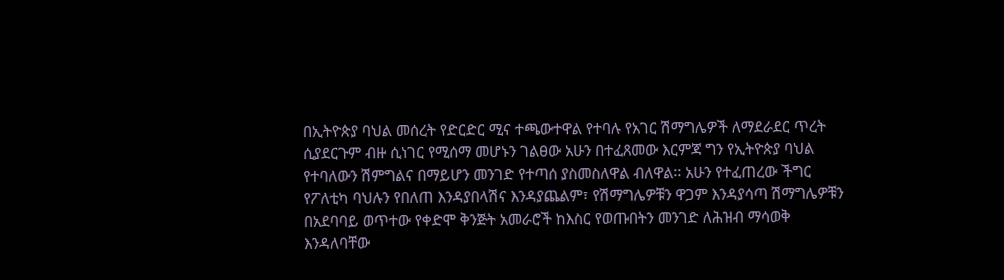በኢትዮጵያ ባህል መሰረት የድርድር ሚና ተጫውተዋል የተባሉ የአገር ሽማግሌዎች ለማደራደር ጥረት ሲያደርጉም ብዙ ሲነገር የሚሰማ መሆኑን ገልፀው አሁን በተፈጸመው እርምጃ ግን የኢትዮጵያ ባህል የተባለውን ሽምግልና በማይሆን መንገድ የተጣሰ ያስመስለዋል ብለዋል፡፡ አሁን የተፈጠረው ችግር የፖለቲካ ባህሉን የበለጠ እንዳያበላሽና እንዳያጨልም፣ የሽማግሌዎቹን ዋጋም እንዳያሳጣ ሽማግሌዎቹን በአደባባይ ወጥተው የቀድሞ ቅንጅት አመራሮች ከእስር የወጡበትን መንገድ ለሕዝብ ማሳወቅ እንዳለባቸው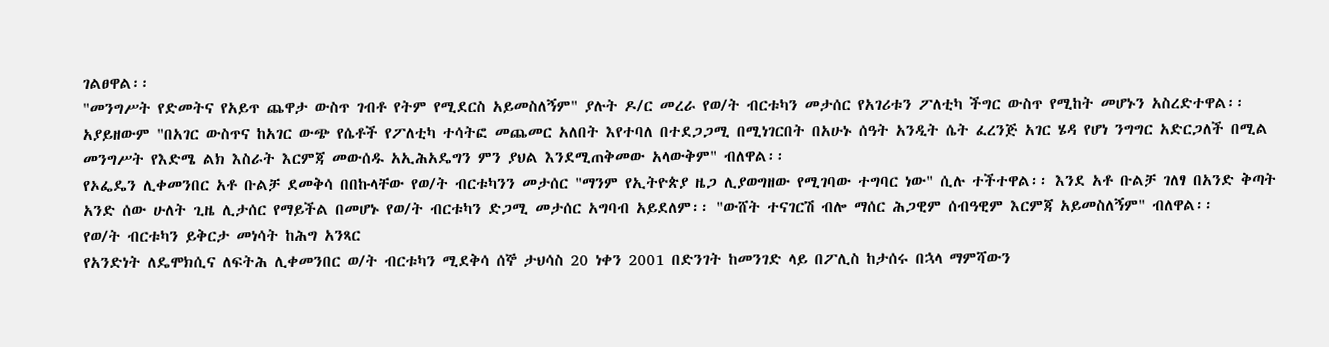ገልፀዋል፡፡
"መንግሥት የድመትና የአይጥ ጨዋታ ውስጥ ገብቶ የትም የሚደርስ አይመስለኝም" ያሉት ዶ/ር መረራ የወ/ት ብርቱካን መታሰር የአገሪቱን ፖለቲካ ችግር ውስጥ የሚከት መሆኑን አስረድተዋል፡፡ አያይዘውም "በአገር ውስጥና ከአገር ውጭ የሴቶች የፖለቲካ ተሳትፎ መጨመር አለበት እየተባለ በተደጋጋሚ በሚነገርበት በአሁኑ ሰዓት አንዲት ሴት ፈረንጅ አገር ሄዳ የሆነ ንግግር አድርጋለች በሚል መንግሥት የእድሜ ልክ እስራት እርምጃ መውሰዱ አኢሕአዴግን ምን ያህል እንደሚጠቅመው አላውቅም" ብለዋል፡፡
የኦፌዴን ሊቀመንበር አቶ ቡልቻ ደመቅሳ በበኩላቸው የወ/ት ብርቱካንን መታሰር "ማንም የኢትዮጵያ ዜጋ ሊያወግዘው የሚገባው ተግባር ነው" ሲሉ ተችተዋል፡፡ እንደ አቶ ቡልቻ ገለፃ በአንድ ቅጣት አንድ ሰው ሁለት ጊዜ ሊታሰር የማይችል በመሆኑ የወ/ት ብርቱካን ድጋሚ መታሰር አግባብ አይደለም፡፡ "ውሸት ተናገርሽ ብሎ ማሰር ሕጋዊም ሰብዓዊም እርምጃ አይመስለኝም" ብለዋል፡፡
የወ/ት ብርቱካን ይቅርታ መነሳት ከሕግ አንጻር
የአንድነት ለዴሞክሲና ለፍትሕ ሊቀመንበር ወ/ት ብርቱካን ሚደቅሳ ሰኞ ታህሳስ 20 ነቀን 2001 በድንገት ከመንገድ ላይ በፖሊስ ከታሰሩ በኋላ ማምሻውን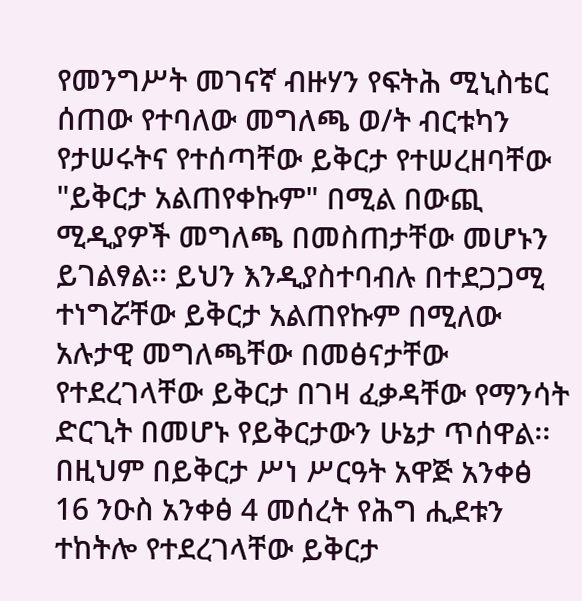የመንግሥት መገናኛ ብዙሃን የፍትሕ ሚኒስቴር ሰጠው የተባለው መግለጫ ወ/ት ብርቱካን የታሠሩትና የተሰጣቸው ይቅርታ የተሠረዘባቸው "ይቅርታ አልጠየቀኩም" በሚል በውጪ ሚዲያዎች መግለጫ በመስጠታቸው መሆኑን ይገልፃል፡፡ ይህን እንዲያስተባብሉ በተደጋጋሚ ተነግሯቸው ይቅርታ አልጠየኩም በሚለው አሉታዊ መግለጫቸው በመፅናታቸው የተደረገላቸው ይቅርታ በገዛ ፈቃዳቸው የማንሳት ድርጊት በመሆኑ የይቅርታውን ሁኔታ ጥሰዋል፡፡ በዚህም በይቅርታ ሥነ ሥርዓት አዋጅ አንቀፅ 16 ንዑስ አንቀፅ 4 መሰረት የሕግ ሒደቱን ተከትሎ የተደረገላቸው ይቅርታ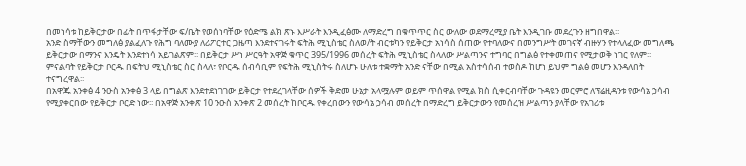በመነሳቱ ከይቅርታው በፊት በጥፋታቸው ፍ/ቤት የወሰነባቸው የዕድሜ ልክ ጽኑ እሥራት እንዲፈፅሙ ለማድረግ በቁጥጥር ስር ውለው ወደማረሚያ ቤት እንዲገቡ መደረጉን ዘግበዋል፡፡
አንድ ስማቸውን መግለፅ ያልፈለጉ የሕግ ባለሙያ ለሪፖርተር ጋዜጣ እንደተናገሩት ፍትሕ ሚኒስቴር ስለወ/ት ብርቱካን የይቅርታ አነሳስ ሰጠው የተባለውና በመንግሥት መገናኛ ብዙሃን የተላለፈው መግለጫ ይቅርታው በማንና እንዴት እንደተነሳ አይገልጽም፡፡ በይቅርታ ሥነ ሥርዓት አዋጅ ቁጥር 395/1996 መሰረት ፍትሕ ሚኒስቴር ስላለው ሥልጣንና ተግባር በግልፅ የተቀመጠና የሚታወቅ ነገር የለም፡፡ ምናልባት የይቅርታ ቦርዱ በፍትህ ሚኒስቴር ስር ስላለ፣ የቦርዱ ሰብሳቢም የፍትሕ ሚኒስትሩ ስለሆኑ ሁለቱ ተቋማት አንድ ናቸው በሚል አስተሳሰብ ተወስዶ ከሆነ ይህም ግልፅ መሆን እንዳለበት ተናግረዋል፡፡
በአዋጁ አንቀፅ 4 ንዑስ አንቀፅ 3 ላይ በግልጽ እንደተደነገገው ይቅርታ የተደረገላቸው ሰዎች ቅድመ ሁኔታ አላሟሉም ወይም ጥሰዋል የሚል ክስ ሲቀርብባቸው ጉዳዩን መርምሮ ለፕሬዚዳንቱ የውሳኔ ኃሳብ የሚያቀርበው የይቅርታ ቦርድ ነው፡፡ በአዋጅ አንቀጽ 10 ንዑስ አንቀጽ 2 መሰረት ከቦርዱ የቀረበውን የውሳኔ ኃሳብ መሰረት በማድረግ ይቅርታውን የመሰረዝ ሥልጣን ያላቸው የአገሪቱ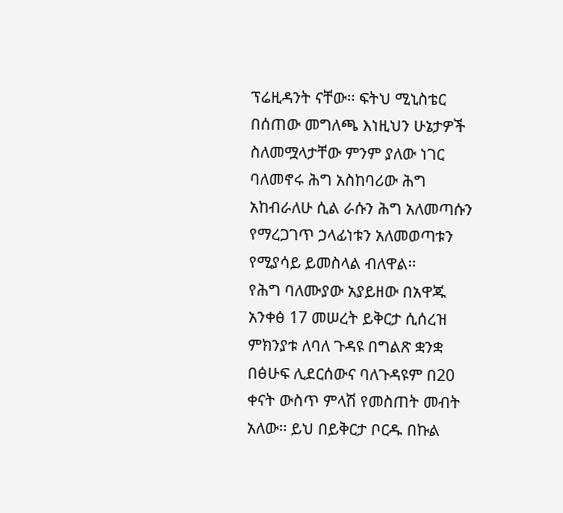ፕሬዚዳንት ናቸው፡፡ ፍትህ ሚኒስቴር በሰጠው መግለጫ እነዚህን ሁኔታዎች ስለመሟላታቸው ምንም ያለው ነገር ባለመኖሩ ሕግ አስከባሪው ሕግ አከብራለሁ ሲል ራሱን ሕግ አለመጣሱን የማረጋገጥ ኃላፊነቱን አለመወጣቱን የሚያሳይ ይመስላል ብለዋል፡፡
የሕግ ባለሙያው አያይዘው በአዋጁ አንቀፅ 17 መሠረት ይቅርታ ሲሰረዝ ምክንያቱ ለባለ ጉዳዩ በግልጽ ቋንቋ በፅሁፍ ሊደርሰውና ባለጉዳዩም በ20 ቀናት ውስጥ ምላሽ የመስጠት መብት አለው፡፡ ይህ በይቅርታ ቦርዱ በኩል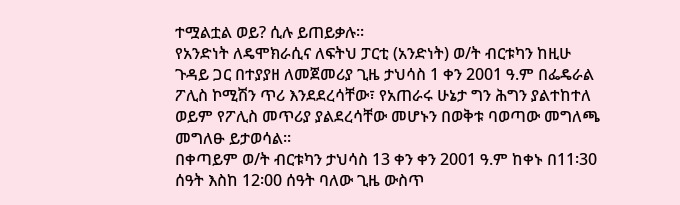ተሟልቷል ወይ? ሲሉ ይጠይቃሉ፡፡
የአንድነት ለዴሞክራሲና ለፍትህ ፓርቲ (አንድነት) ወ/ት ብርቱካን ከዚሁ ጉዳይ ጋር በተያያዘ ለመጀመሪያ ጊዜ ታህሳስ 1 ቀን 2001 ዓ.ም በፌዴራል ፖሊስ ኮሚሽን ጥሪ እንደደረሳቸው፣ የአጠራሩ ሁኔታ ግን ሕግን ያልተከተለ ወይም የፖሊስ መጥሪያ ያልደረሳቸው መሆኑን በወቅቱ ባወጣው መግለጫ መግለፁ ይታወሳል፡፡
በቀጣይም ወ/ት ብርቱካን ታህሳስ 13 ቀን ቀን 2001 ዓ.ም ከቀኑ በ11፡30 ሰዓት እስከ 12፡00 ሰዓት ባለው ጊዜ ውስጥ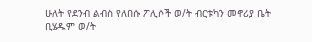ሁለት የደንብ ልብስ የለበሱ ፖሊሶች ወ/ት ብርቱካን መኖሪያ ቤት ቢሄዱም ወ/ት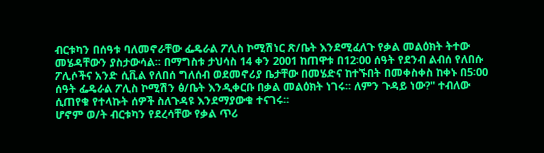ብርቱካን በሰዓቱ ባለመኖራቸው ፌዴራል ፖሊስ ኮሚሽነር ጽ/ቤት እንደሚፈለጉ የቃል መልዕክት ትተው መሄዳቸውን ያስታውሳል፡፡ በማግስቱ ታህሳስ 14 ቀን 2001 ከጠዋቱ በ12፡00 ሰዓት የደንብ ልብሰ የለበሱ ፖሊሶችና አንድ ሲቪል የለበሰ ግለሰብ ወደመኖሪያ ቤታቸው በመሄድና ከተኙበት በመቀስቀስ ከቀኑ በ5፡00 ሰዓት ፌዴራል ፖሊስ ኮሚሽን ፅ/ቤት እንዲቀርቡ በቃል መልዕክት ነገሩ፡፡ ለምን ጉዳይ ነው?" ተብለው ሲጠየቁ የተላኩት ሰዎች ስለጉዳዩ እንደማያውቁ ተናገሩ፡፡
ሆኖም ወ/ት ብርቱካን የደረሳቸው የቃል ጥሪ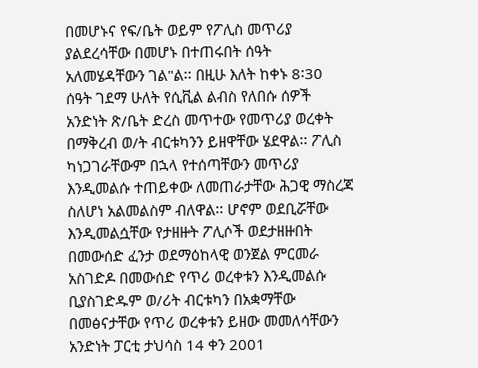በመሆኑና የፍ/ቤት ወይም የፖሊስ መጥሪያ ያልደረሳቸው በመሆኑ በተጠሩበት ሰዓት አለመሄዳቸውን ገል"ል፡፡ በዚሁ እለት ከቀኑ 8፡30 ሰዓት ገደማ ሁለት የሲቪል ልብስ የለበሱ ሰዎች አንድነት ጽ/ቤት ድረስ መጥተው የመጥሪያ ወረቀት በማቅረብ ወ/ት ብርቱካንን ይዘዋቸው ሄደዋል፡፡ ፖሊስ ካነጋገራቸውም በኋላ የተሰጣቸውን መጥሪያ እንዲመልሱ ተጠይቀው ለመጠራታቸው ሕጋዊ ማስረጃ ስለሆነ አልመልስም ብለዋል፡፡ ሆኖም ወደቢሯቸው እንዲመልሷቸው የታዘዙት ፖሊሶች ወደታዘዙበት በመውሰድ ፈንታ ወደማዕከላዊ ወንጀል ምርመራ አስገድዶ በመውሰድ የጥሪ ወረቀቱን እንዲመልሱ ቢያስገድዱም ወ/ሪት ብርቱካን በአቋማቸው በመፅናታቸው የጥሪ ወረቀቱን ይዘው መመለሳቸውን አንድነት ፓርቲ ታህሳስ 14 ቀን 2001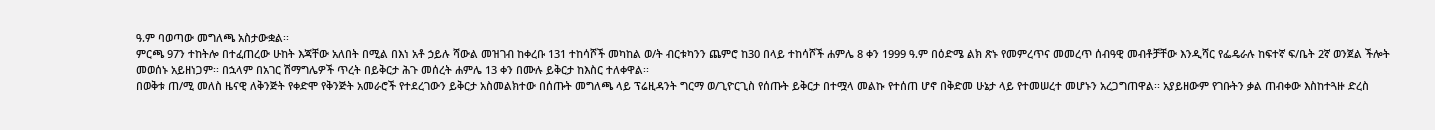ዓ.ም ባወጣው መግለጫ አስታውቋል፡፡
ምርጫ 97ን ተከትሎ በተፈጠረው ሁከት እጃቸው አለበት በሚል በእነ አቶ ኃይሉ ሻውል መዝገብ ከቀረቡ 131 ተከሳሾች መካከል ወ/ት ብርቱካንን ጨምሮ ከ30 በላይ ተከሳሾች ሐምሌ 8 ቀን 1999 ዓ.ም በዕድሜ ልክ ጽኑ የመምረጥና መመረጥ ሰብዓዊ መብቶቻቸው እንዲሻር የፌዴራሉ ከፍተኛ ፍ/ቤት 2ኛ ወንጀል ችሎት መወሰኑ አይዘነጋም፡፡ በኋላም በአገር ሽማግሌዎች ጥረት በይቅርታ ሕጉ መሰረት ሐምሌ 13 ቀን በሙሉ ይቅርታ ከእስር ተለቀዋል፡፡
በወቅቱ ጠ/ሚ መለስ ዜናዊ ለቅንጅት የቀድሞ የቅንጅት አመራሮች የተደረገውን ይቅርታ አስመልክተው በሰጡት መግለጫ ላይ ፕሬዚዳንት ግርማ ወ/ጊዮርጊስ የሰጡት ይቅርታ በተሟላ መልኩ የተሰጠ ሆኖ በቅድመ ሁኔታ ላይ የተመሠረተ መሆኑን አረጋግጠዋል፡፡ አያይዘውም የገቡትን ቃል ጠብቀው እስከተጓዙ ድረስ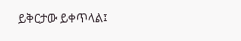ይቅርታው ይቀጥላል፤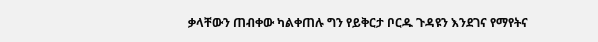ቃላቸውን ጠብቀው ካልቀጠሉ ግን የይቅርታ ቦርዱ ጉዳዩን እንደገና የማየትና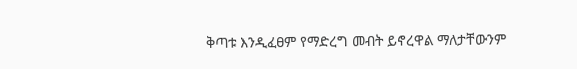ቅጣቱ እንዲፈፀም የማድረግ መብት ይኖረዋል ማለታቸውንም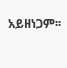አይዘነጋም፡፡